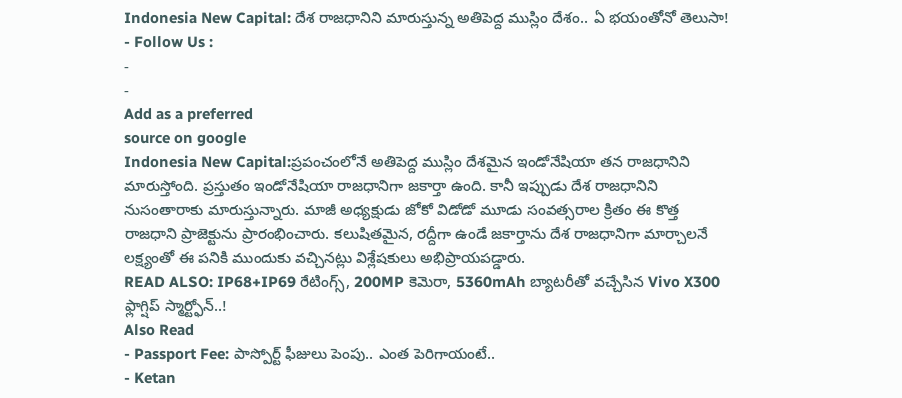Indonesia New Capital: దేశ రాజధానిని మారుస్తున్న అతిపెద్ద ముస్లిం దేశం.. ఏ భయంతోనో తెలుసా!
- Follow Us :
-
-
Add as a preferred
source on google
Indonesia New Capital:ప్రపంచంలోనే అతిపెద్ద ముస్లిం దేశమైన ఇండోనేషియా తన రాజధానిని మారుస్తోంది. ప్రస్తుతం ఇండోనేషియా రాజధానిగా జకార్తా ఉంది. కానీ ఇప్పుడు దేశ రాజధానిని నుసంతారాకు మారుస్తున్నారు. మాజీ అధ్యక్షుడు జోకో విడోడో మూడు సంవత్సరాల క్రితం ఈ కొత్త రాజధాని ప్రాజెక్టును ప్రారంభించారు. కలుషితమైన, రద్దీగా ఉండే జకార్తాను దేశ రాజధానిగా మార్చాలనే లక్ష్యంతో ఈ పనికి ముందుకు వచ్చినట్లు విశ్లేషకులు అభిప్రాయపడ్డారు.
READ ALSO: IP68+IP69 రేటింగ్స్, 200MP కెమెరా, 5360mAh బ్యాటరీతో వచ్చేసిన Vivo X300 ఫ్లాగ్షిప్ స్మార్ట్ఫోన్..!
Also Read
- Passport Fee: పాస్పోర్ట్ ఫీజులు పెంపు.. ఎంత పెరిగాయంటే..
- Ketan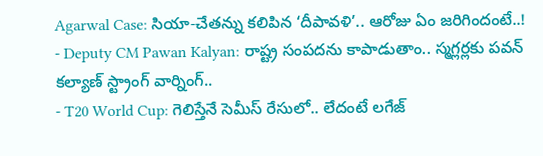Agarwal Case: సియా-చేతన్ను కలిపిన ‘దీపావళి’.. ఆరోజు ఏం జరిగిందంటే..!
- Deputy CM Pawan Kalyan: రాష్ట్ర సంపదను కాపాడుతాం.. స్మగ్లర్లకు పవన్ కల్యాణ్ స్ట్రాంగ్ వార్నింగ్..
- T20 World Cup: గెలిస్తేనే సెమీస్ రేసులో.. లేదంటే లగేజ్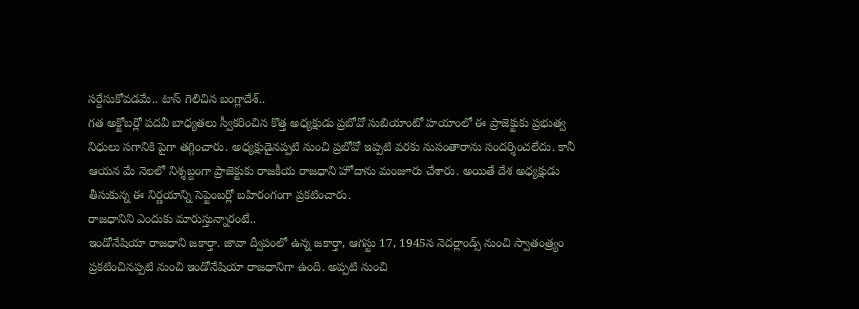సర్దేసుకోవడమే.. టాస్ గెలిచిన బంగ్లాదేశ్..
గత అక్టోబర్లో పదవీ బాధ్యతలు స్వీకరించిన కొత్త అధ్యక్షుడు ప్రబోవో సుబియాంటో హయాంలో ఈ ప్రాజెక్టుకు ప్రభుత్వ నిధులు సగానికి పైగా తగ్గించారు. అధ్యక్షుడైనప్పటి నుంచి ప్రబోవో ఇప్పటి వరకు నుసంతారాను సందర్శించలేదు. కానీ ఆయన మే నెలలో నిశ్శబ్దంగా ప్రాజెక్టుకు రాజకీయ రాజధాని హోదాను మంజూరు చేశారు. అయితే దేశ అధ్యక్షుడు తీసుకున్న ఈ నిర్ణయాన్ని సెప్టెంబర్లో బహిరంగంగా ప్రకటించారు.
రాజధానిని ఎందుకు మారుస్తున్నారంటే..
ఇండోనేషియా రాజధాని జకార్తా. జావా ద్వీపంలో ఉన్న జకార్తా, ఆగస్టు 17, 1945న నెదర్లాండ్స్ నుంచి స్వాతంత్ర్యం ప్రకటించినప్పటి నుంచి ఇండోనేషియా రాజధానిగా ఉంది. అప్పటి నుంచి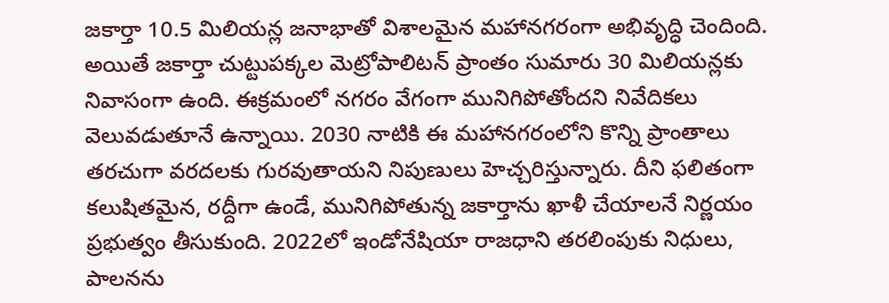జకార్తా 10.5 మిలియన్ల జనాభాతో విశాలమైన మహానగరంగా అభివృద్ధి చెందింది. అయితే జకార్తా చుట్టుపక్కల మెట్రోపాలిటన్ ప్రాంతం సుమారు 30 మిలియన్లకు నివాసంగా ఉంది. ఈక్రమంలో నగరం వేగంగా మునిగిపోతోందని నివేదికలు వెలువడుతూనే ఉన్నాయి. 2030 నాటికి ఈ మహానగరంలోని కొన్ని ప్రాంతాలు తరచుగా వరదలకు గురవుతాయని నిపుణులు హెచ్చరిస్తున్నారు. దీని ఫలితంగా కలుషితమైన, రద్దీగా ఉండే, మునిగిపోతున్న జకార్తాను ఖాళీ చేయాలనే నిర్ణయం ప్రభుత్వం తీసుకుంది. 2022లో ఇండోనేషియా రాజధాని తరలింపుకు నిధులు, పాలనను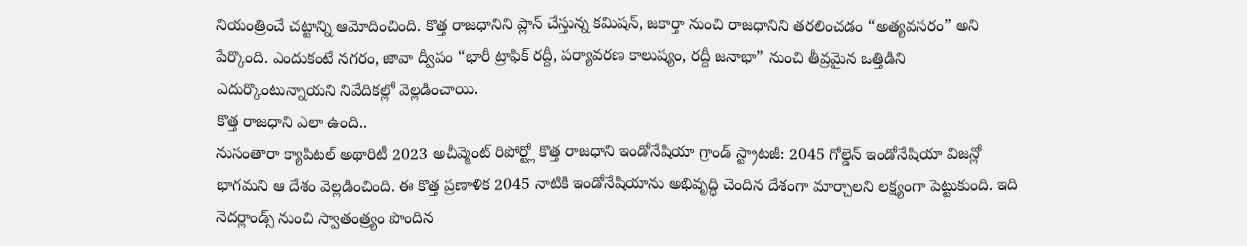నియంత్రించే చట్టాన్ని ఆమోదించింది. కొత్త రాజధానిని ప్లాన్ చేస్తున్న కమిషన్, జకార్తా నుంచి రాజధానిని తరలించడం “అత్యవసరం” అని పేర్కొంది. ఎందుకంటే నగరం, జావా ద్వీపం “భారీ ట్రాఫిక్ రద్దీ, పర్యావరణ కాలుష్యం, రద్దీ జనాభా” నుంచి తీవ్రమైన ఒత్తిడిని ఎదుర్కొంటున్నాయని నివేదికల్లో వెల్లడించాయి.
కొత్త రాజధాని ఎలా ఉంది..
నుసంతారా క్యాపిటల్ అథారిటీ 2023 అచీవ్మెంట్ రిపోర్ట్లో కొత్త రాజధాని ఇండోనేషియా గ్రాండ్ స్ట్రాటజీ: 2045 గోల్డెన్ ఇండోనేషియా విజన్లో భాగమని ఆ దేశం వెల్లడించింది. ఈ కొత్త ప్రణాళిక 2045 నాటికి ఇండోనేషియాను అభివృద్ధి చెందిన దేశంగా మార్చాలని లక్ష్యంగా పెట్టుకుంది. ఇది నెదర్లాండ్స్ నుంచి స్వాతంత్ర్యం పొందిన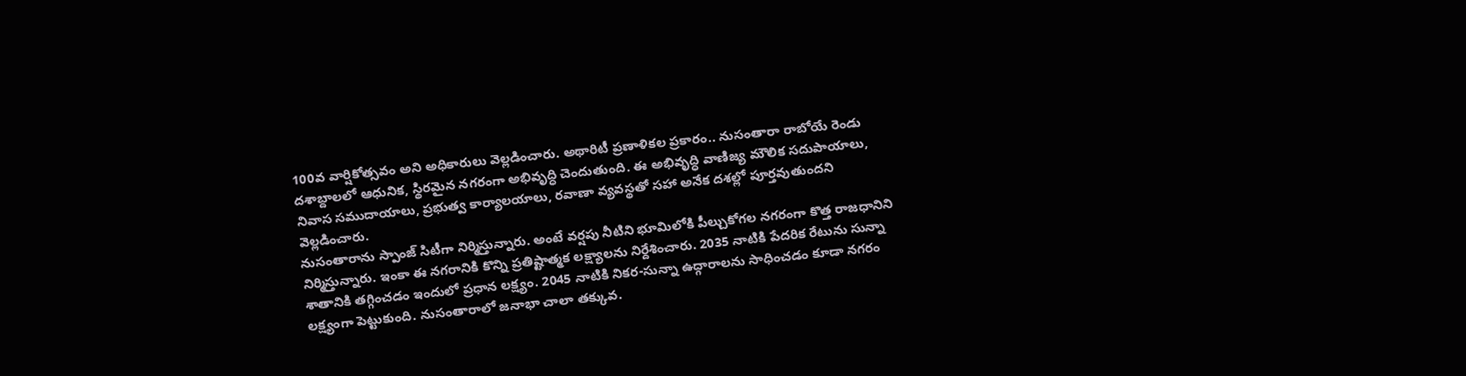100వ వార్షికోత్సవం అని అధికారులు వెల్లడించారు. అథారిటీ ప్రణాళికల ప్రకారం.. నుసంతారా రాబోయే రెండు దశాబ్దాలలో ఆధునిక, స్థిరమైన నగరంగా అభివృద్ధి చెందుతుంది. ఈ అభివృద్ధి వాణిజ్య మౌలిక సదుపాయాలు, నివాస సముదాయాలు, ప్రభుత్వ కార్యాలయాలు, రవాణా వ్యవస్థతో సహా అనేక దశల్లో పూర్తవుతుందని వెల్లడించారు.
నుసంతారాను స్పాంజ్ సిటీగా నిర్మిస్తున్నారు. అంటే వర్షపు నీటిని భూమిలోకి పీల్చుకోగల నగరంగా కొత్త రాజధానిని నిర్మిస్తున్నారు. ఇంకా ఈ నగరానికి కొన్ని ప్రతిష్టాత్మక లక్ష్యాలను నిర్దేశించారు. 2035 నాటికి పేదరిక రేటును సున్నా శాతానికి తగ్గించడం ఇందులో ప్రధాన లక్ష్యం. 2045 నాటికి నికర-సున్నా ఉద్గారాలను సాధించడం కూడా నగరం లక్ష్యంగా పెట్టుకుంది. నుసంతారాలో జనాభా చాలా తక్కువ.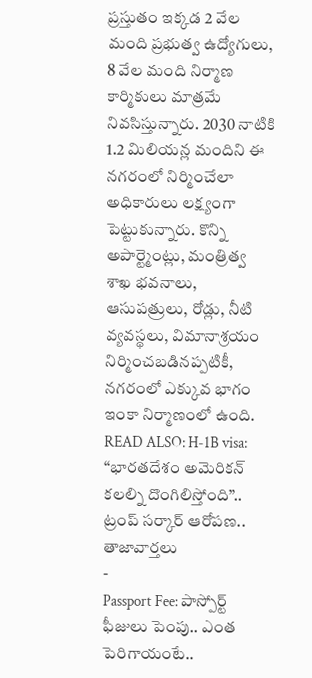ప్రస్తుతం ఇక్కడ 2 వేల మంది ప్రభుత్వ ఉద్యోగులు, 8 వేల మంది నిర్మాణ కార్మికులు మాత్రమే నివసిస్తున్నారు. 2030 నాటికి 1.2 మిలియన్ల మందిని ఈ నగరంలో నిర్మించేలా అధికారులు లక్ష్యంగా పెట్టుకున్నారు. కొన్ని అపార్ట్మెంట్లు, మంత్రిత్వ శాఖ భవనాలు, ఆసుపత్రులు, రోడ్లు, నీటి వ్యవస్థలు, విమానాశ్రయం నిర్మించబడినప్పటికీ, నగరంలో ఎక్కువ భాగం ఇంకా నిర్మాణంలో ఉంది.
READ ALSO: H-1B visa: “భారతదేశం అమెరికన్ కలల్ని దొంగిలిస్తోంది”.. ట్రంప్ సర్కార్ ఆరోపణ..
తాజావార్తలు
-
Passport Fee: పాస్పోర్ట్ ఫీజులు పెంపు.. ఎంత పెరిగాయంటే..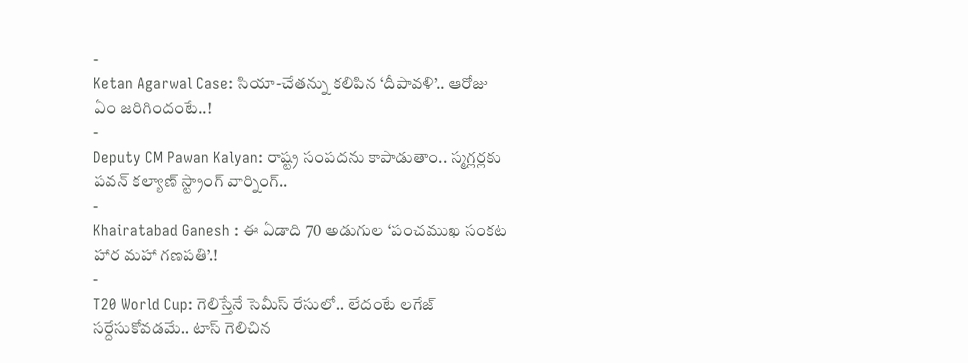-
Ketan Agarwal Case: సియా-చేతన్ను కలిపిన ‘దీపావళి’.. ఆరోజు ఏం జరిగిందంటే..!
-
Deputy CM Pawan Kalyan: రాష్ట్ర సంపదను కాపాడుతాం.. స్మగ్లర్లకు పవన్ కల్యాణ్ స్ట్రాంగ్ వార్నింగ్..
-
Khairatabad Ganesh : ఈ ఏడాది 70 అడుగుల ‘పంచముఖ సంకట హార మహా గణపతి’.!
-
T20 World Cup: గెలిస్తేనే సెమీస్ రేసులో.. లేదంటే లగేజ్ సర్దేసుకోవడమే.. టాస్ గెలిచిన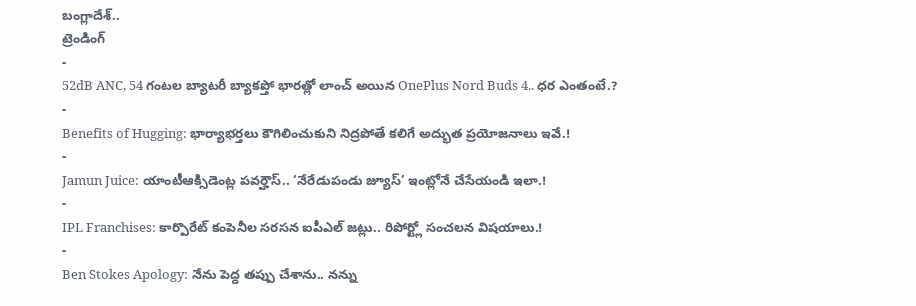బంగ్లాదేశ్..
ట్రెండింగ్
-
52dB ANC, 54 గంటల బ్యాటరీ బ్యాకప్తో భారత్లో లాంచ్ అయిన OnePlus Nord Buds 4.. ధర ఎంతంటే.?
-
Benefits of Hugging: భార్యాభర్తలు కౌగిలించుకుని నిద్రపోతే కలిగే అద్భుత ప్రయోజనాలు ఇవే.!
-
Jamun Juice: యాంటీఆక్సిడెంట్ల పవర్హౌస్.. ‘నేరేడుపండు జ్యూస్’ ఇంట్లోనే చేసేయండి ఇలా.!
-
IPL Franchises: కార్పొరేట్ కంపెనీల సరసన ఐపీఎల్ జట్లు.. రిపోర్ట్లో సంచలన విషయాలు.!
-
Ben Stokes Apology: నేను పెద్ద తప్పు చేశాను.. నన్ను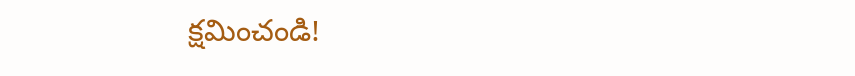క్షమించండి!